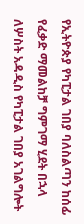የኢትዮጵያ የካፒታል ገበያ ባለስልጣን ከሰፊ የፈቃድ ማመልከቻ ግምገማ ሂደት በኋላ ለሦስት አዳዲስ የካፒታል ገበያ አገልግሎት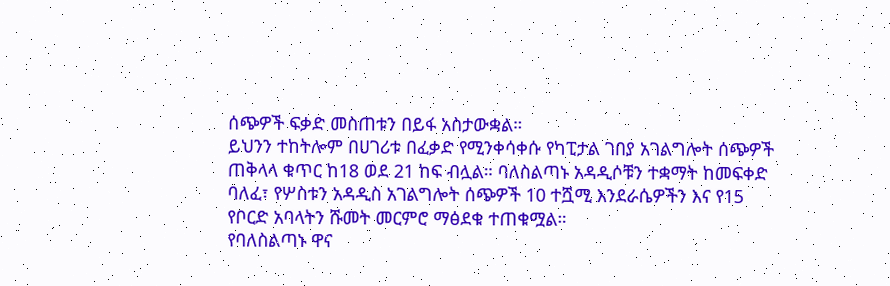ሰጭዎች ፍቃድ መስጠቱን በይፋ አስታውቋል።
ይህንን ተከትሎም በሀገሪቱ በፈቃድ የሚንቀሳቀሱ የካፒታል ገበያ አገልግሎት ሰጭዎች ጠቅላላ ቁጥር ከ18 ወደ 21 ከፍ ብሏል። ባለስልጣኑ አዳዲሶቹን ተቋማት ከመፍቀድ ባለፈ፣ የሦስቱን አዳዲስ አገልግሎት ሰጭዎች 10 ተሿሚ እንደራሴዎችን እና የ15 የቦርድ አባላትን ሹመት መርምሮ ማፅደቁ ተጠቁሟል።
የባለስልጣኑ ዋና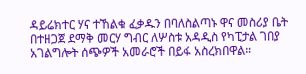ዳይሬክተር ሃና ተኸልቁ ፈቃዱን በባለስልጣኑ ዋና መስሪያ ቤት በተዘጋጀ ደማቅ መርሃ ግብር ለሦስቱ አዳዲስ የካፒታል ገበያ አገልግሎት ሰጭዎች አመራሮች በይፋ አስረክበዋል።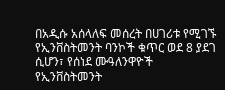በአዲሱ አሰላለፍ መሰረት በሀገሪቱ የሚገኙ የኢንቨስትመንት ባንኮች ቁጥር ወደ 8 ያደገ ሲሆን፣ የሰነደ ሙዓለንዋዮች የኢንቨስትመንት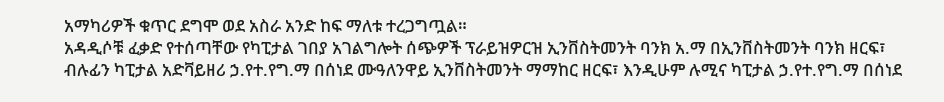አማካሪዎች ቁጥር ደግሞ ወደ አስራ አንድ ከፍ ማለቱ ተረጋግጧል።
አዳዲሶቹ ፈቃድ የተሰጣቸው የካፒታል ገበያ አገልግሎት ሰጭዎች ፕራይዝዎርዝ ኢንቨስትመንት ባንክ አ.ማ በኢንቨስትመንት ባንክ ዘርፍ፣ ብሉፊን ካፒታል አድቫይዘሪ ኃ.የተ.የግ.ማ በሰነደ ሙዓለንዋይ ኢንቨስትመንት ማማከር ዘርፍ፣ እንዲሁም ሉሚና ካፒታል ኃ.የተ.የግ.ማ በሰነደ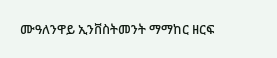ሙዓለንዋይ ኢንቨስትመንት ማማከር ዘርፍ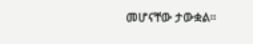መሆናቸው ታውቋል።